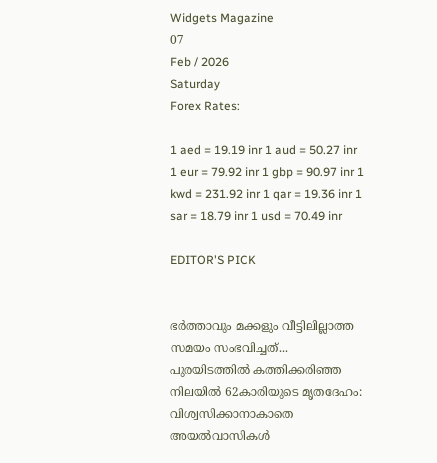Widgets Magazine
07
Feb / 2026
Saturday
Forex Rates:

1 aed = 19.19 inr 1 aud = 50.27 inr 1 eur = 79.92 inr 1 gbp = 90.97 inr 1 kwd = 231.92 inr 1 qar = 19.36 inr 1 sar = 18.79 inr 1 usd = 70.49 inr

EDITOR'S PICK


ഭർത്താവും മക്കളും വീട്ടിലില്ലാത്ത സമയം സംഭവിച്ചത്... പുരയിടത്തിൽ കത്തിക്കരിഞ്ഞ നിലയിൽ 62കാരിയുടെ മൃതദേഹം: വിശ്വസിക്കാനാകാതെ അയൽവാസികൾ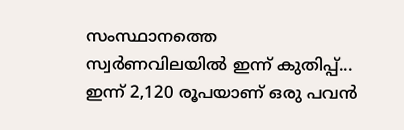സംസ്ഥാനത്തെ സ്വർണവിലയിൽ ഇന്ന് കുതിപ്പ്... ഇന്ന് 2,120 രൂപയാണ് ഒരു പവൻ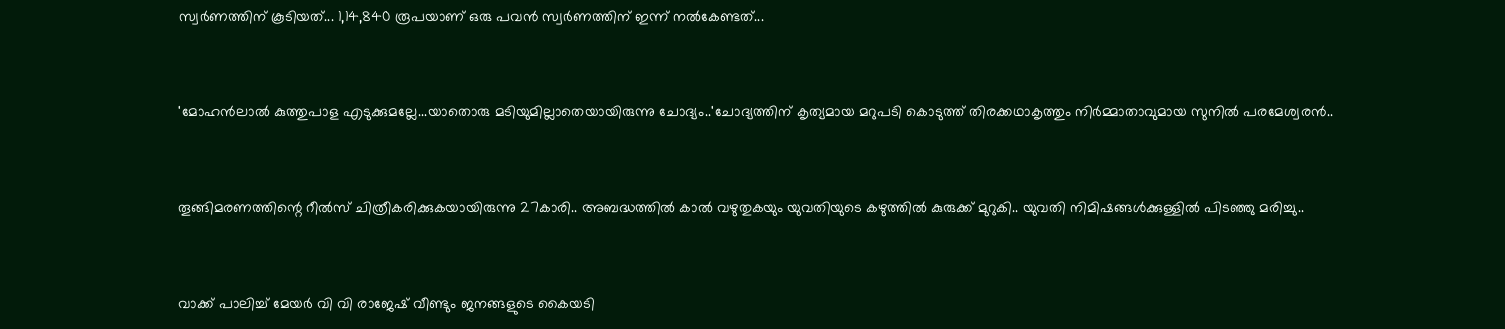സ്വർണത്തിന് കൂടിയത്... 1,14,840 രൂപയാണ് ഒരു പവൻ സ്വർണത്തിന് ഇന്ന് നൽകേണ്ടത്...


'മോഹൻലാൽ കുത്തുപാള എടുക്കുമല്ലേ...യാതൊരു മടിയുമില്ലാതെയായിരുന്നു ചോദ്യം..'ചോദ്യത്തിന് കൃത്യമായ മറുപടി കൊടുത്ത് തിരക്കഥാകൃത്തും നിർമ്മാതാവുമായ സുനിൽ പരമേശ്വരൻ..


തൂങ്ങിമരണത്തിന്റെ റീൽസ് ചിത്രീകരിക്കുകയായിരുന്നു 27കാരി.. അബദ്ധത്തിൽ കാൽ വഴുതുകയും യുവതിയുടെ കഴുത്തിൽ കുരുക്ക് മുറുകി.. യുവതി നിമിഷങ്ങൾക്കുള്ളിൽ പിടഞ്ഞു മരിച്ചു..


വാക്ക് പാലിച്ച് മേയർ വി വി രാജേഷ് വീണ്ടും ജനങ്ങളുടെ കൈയടി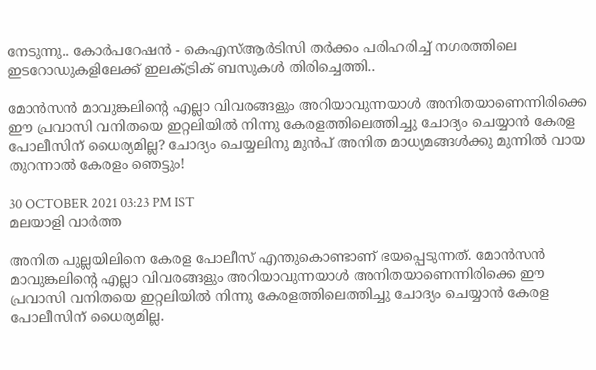നേടുന്നു.. കോര്‍പറേഷന്‍ - കെഎസ്ആര്‍ടിസി തര്‍ക്കം പരിഹരിച്ച് നഗരത്തിലെ ഇടറോഡുകളിലേക്ക് ഇലക്ട്രിക് ബസുകള്‍ തിരിച്ചെത്തി..

മോന്‍സന്‍ മാവുങ്കലിന്റെ എല്ലാ വിവരങ്ങളും അറിയാവുന്നയാള്‍ അനിതയാണെന്നിരിക്കെ ഈ പ്രവാസി വനിതയെ ഇറ്റലിയില്‍ നിന്നു കേരളത്തിലെത്തിച്ചു ചോദ്യം ചെയ്യാന്‍ കേരള പോലീസിന് ധൈര്യമില്ല? ചോദ്യം ചെയ്യലിനു മുന്‍പ് അനിത മാധ്യമങ്ങള്‍ക്കു മുന്നില്‍ വായ തുറന്നാല്‍ കേരളം ഞെട്ടും!

30 OCTOBER 2021 03:23 PM IST
മലയാളി വാര്‍ത്ത

അനിത പുല്ലയിലിനെ കേരള പോലീസ് എന്തുകൊണ്ടാണ് ഭയപ്പെടുന്നത്. മോന്‍സന്‍ മാവുങ്കലിന്റെ എല്ലാ വിവരങ്ങളും അറിയാവുന്നയാള്‍ അനിതയാണെന്നിരിക്കെ ഈ പ്രവാസി വനിതയെ ഇറ്റലിയില്‍ നിന്നു കേരളത്തിലെത്തിച്ചു ചോദ്യം ചെയ്യാന്‍ കേരള പോലീസിന് ധൈര്യമില്ല.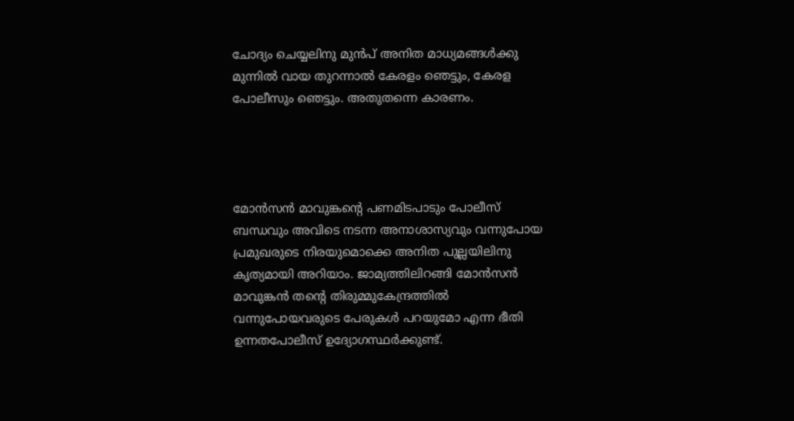ചോദ്യം ചെയ്യലിനു മുന്‍പ് അനിത മാധ്യമങ്ങള്‍ക്കു മുന്നില്‍ വായ തുറന്നാല്‍ കേരളം ഞെട്ടും, കേരള പോലീസും ഞെട്ടും. അതുതന്നെ കാരണം.




മോന്‍സന്‍ മാവുങ്കന്റെ പണമിടപാടും പോലീസ് ബന്ധവും അവിടെ നടന്ന അനാശാസ്യവും വന്നുപോയ പ്രമുഖരുടെ നിരയുമൊക്കെ അനിത പുല്ലയിലിനു കൃത്യമായി അറിയാം. ജാമ്യത്തിലിറങ്ങി മോന്‍സന്‍ മാവുങ്കന്‍ തന്റെ തിരുമ്മുകേന്ദ്രത്തില്‍ വന്നുപോയവരുടെ പേരുകള്‍ പറയുമോ എന്ന ഭീതി ഉന്നതപോലീസ് ഉദ്യോഗസ്ഥര്‍ക്കുണ്ട്.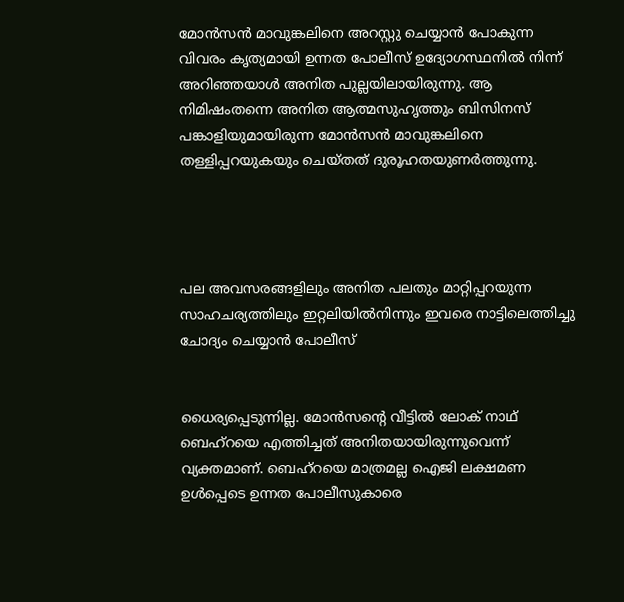മോന്‍സന്‍ മാവുങ്കലിനെ അറസ്റ്റു ചെയ്യാന്‍ പോകുന്ന വിവരം കൃത്യമായി ഉന്നത പോലീസ് ഉദ്യോഗസ്ഥനില്‍ നിന്ന് അറിഞ്ഞയാള്‍ അനിത പുല്ലയിലായിരുന്നു. ആ നിമിഷംതന്നെ അനിത ആത്മസുഹൃത്തും ബിസിനസ് പങ്കാളിയുമായിരുന്ന മോന്‍സന്‍ മാവുങ്കലിനെ തള്ളിപ്പറയുകയും ചെയ്തത് ദുരൂഹതയുണര്‍ത്തുന്നു.




പല അവസരങ്ങളിലും അനിത പലതും മാറ്റിപ്പറയുന്ന സാഹചര്യത്തിലും ഇറ്റലിയില്‍നിന്നും ഇവരെ നാട്ടിലെത്തിച്ചു ചോദ്യം ചെയ്യാന്‍ പോലീസ്


ധൈര്യപ്പെടുന്നില്ല. മോന്‍സന്റെ വീട്ടില്‍ ലോക് നാഥ് ബെഹ്റയെ എത്തിച്ചത് അനിതയായിരുന്നുവെന്ന് വ്യക്തമാണ്. ബെഹ്റയെ മാത്രമല്ല ഐജി ലക്ഷമണ ഉള്‍പ്പെടെ ഉന്നത പോലീസുകാരെ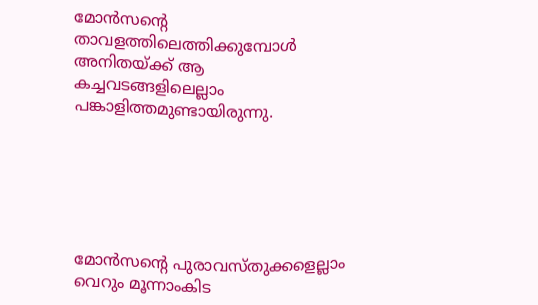മോന്‍സന്റെ താവളത്തിലെത്തിക്കുമ്പോള്‍ അനിതയ്ക്ക് ആ കച്ചവടങ്ങളിലെല്ലാം പങ്കാളിത്തമുണ്ടായിരുന്നു.






മോന്‍സന്റെ പുരാവസ്തുക്കളെല്ലാം വെറും മൂന്നാംകിട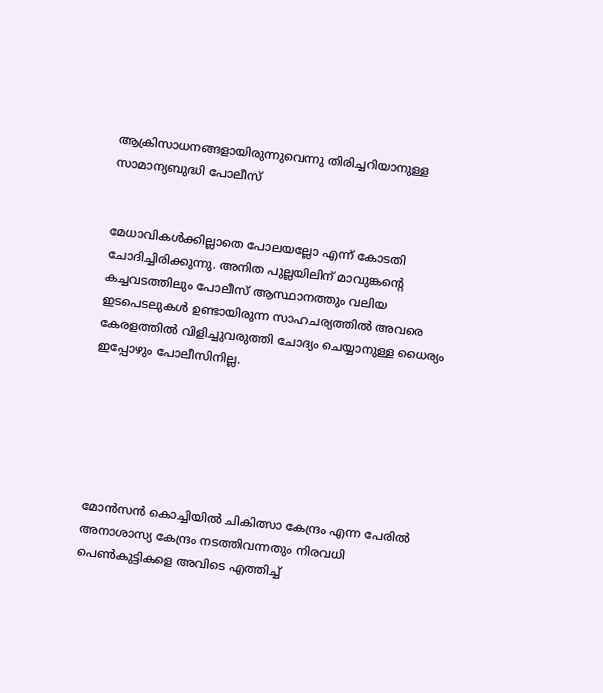ആക്രിസാധനങ്ങളായിരുന്നുവെന്നു തിരിച്ചറിയാനുള്ള സാമാന്യബുദ്ധി പോലീസ്


മേധാവികള്‍ക്കില്ലാതെ പോലയല്ലോ എന്ന് കോടതി ചോദിച്ചിരിക്കുന്നു. അനിത പുല്ലയിലിന് മാവുങ്കന്റെ കച്ചവടത്തിലും പോലീസ് ആസ്ഥാനത്തും വലിയ ഇടപെടലുകള്‍ ഉണ്ടായിരുന്ന സാഹചര്യത്തില്‍ അവരെ കേരളത്തില്‍ വിളിച്ചുവരുത്തി ചോദ്യം ചെയ്യാനുള്ള ധൈര്യം ഇപ്പോഴും പോലീസിനില്ല.






മോന്‍സന്‍ കൊച്ചിയില്‍ ചികിത്സാ കേന്ദ്രം എന്ന പേരില്‍ അനാശാസ്യ കേന്ദ്രം നടത്തിവന്നതും നിരവധി പെണ്‍കുട്ടികളെ അവിടെ എത്തിച്ച്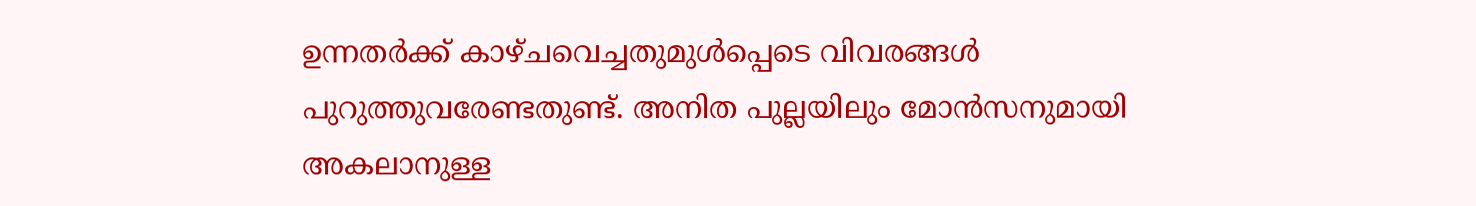ഉന്നതര്‍ക്ക് കാഴ്ചവെച്ചതുമുള്‍പ്പെടെ വിവരങ്ങള്‍ പുറുത്തുവരേണ്ടതുണ്ട്. അനിത പുല്ലയിലും മോന്‍സനുമായി അകലാനുള്ള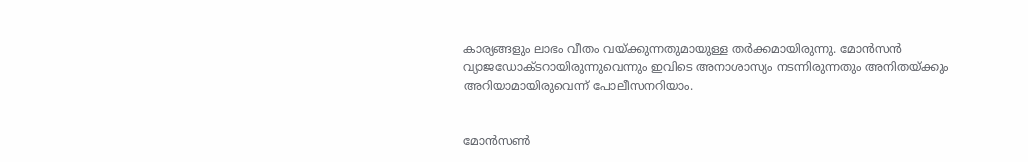കാര്യങ്ങളും ലാഭം വീതം വയ്ക്കുന്നതുമായുള്ള തര്‍ക്കമായിരുന്നു. മോന്‍സന്‍ വ്യാജഡോക്ടറായിരുന്നുവെന്നും ഇവിടെ അനാശാസ്യം നടന്നിരുന്നതും അനിതയ്ക്കും
അറിയാമായിരുവെന്ന് പോലീസനറിയാം.


മോന്‍സണ്‍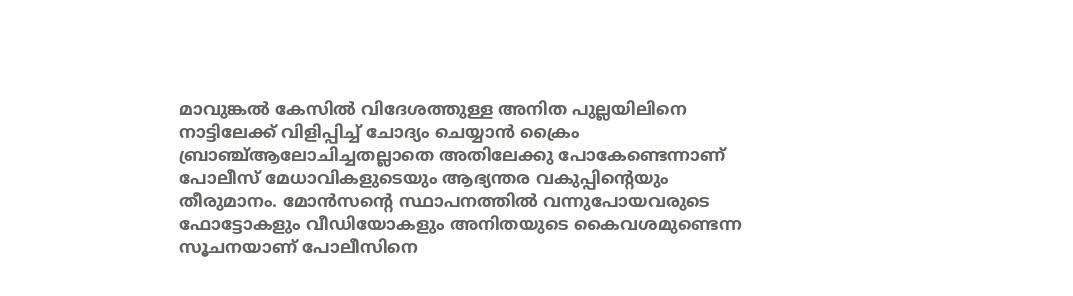മാവുങ്കല്‍ കേസില്‍ വിദേശത്തുള്ള അനിത പുല്ലയിലിനെ നാട്ടിലേക്ക് വിളിപ്പിച്ച് ചോദ്യം ചെയ്യാന്‍ ക്രൈം ബ്രാഞ്ച്ആലോചിച്ചതല്ലാതെ അതിലേക്കു പോകേണ്ടെന്നാണ് പോലീസ് മേധാവികളുടെയും ആഭ്യന്തര വകുപ്പിന്റെയും തീരുമാനം. മോന്‍സന്റെ സ്ഥാപനത്തില്‍ വന്നുപോയവരുടെ ഫോട്ടോകളും വീഡിയോകളും അനിതയുടെ കൈവശമുണ്ടെന്ന സൂചനയാണ് പോലീസിനെ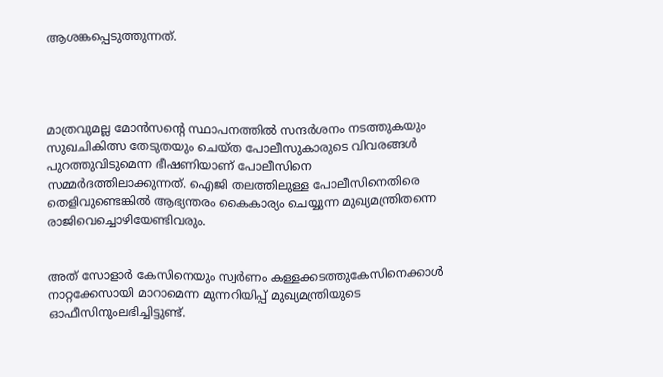ആശങ്കപ്പെടുത്തുന്നത്.




മാത്രവുമല്ല മോന്‍സന്റെ സ്ഥാപനത്തില്‍ സന്ദര്‍ശനം നടത്തുകയും സുഖചികിത്സ തേടുതയും ചെയ്ത പോലീസുകാരുടെ വിവരങ്ങള്‍ പുറത്തുവിടുമെന്ന ഭീഷണിയാണ് പോലീസിനെ സമ്മര്‍ദത്തിലാക്കുന്നത്. ഐജി തലത്തിലുള്ള പോലീസിനെതിരെ തെളിവുണ്ടെങ്കില്‍ ആഭ്യന്തരം കൈകാര്യം ചെയ്യുന്ന മുഖ്യമന്ത്രിതന്നെ രാജിവെച്ചൊഴിയേണ്ടിവരും.


അത് സോളാര്‍ കേസിനെയും സ്വര്‍ണം കള്ളക്കടത്തുകേസിനെക്കാള്‍ നാറ്റക്കേസായി മാറാമെന്ന മുന്നറിയിപ്പ് മുഖ്യമന്ത്രിയുടെ ഓഫീസിനുംലഭിച്ചിട്ടുണ്ട്.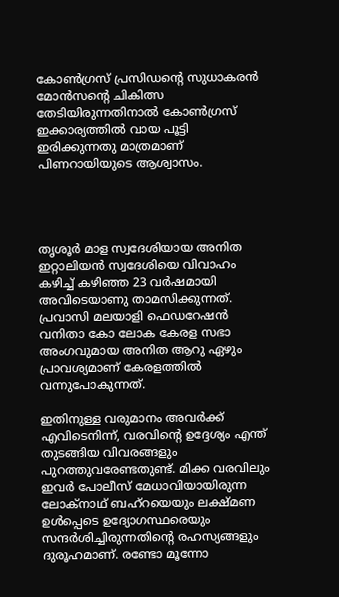കോണ്‍ഗ്രസ് പ്രസിഡന്റെ സുധാകരന്‍ മോന്‍സന്റെ ചികിത്സ തേടിയിരുന്നതിനാല്‍ കോണ്‍ഗ്രസ് ഇക്കാര്യത്തില്‍ വായ പൂട്ടി ഇരിക്കുന്നതു മാത്രമാണ് പിണറായിയുടെ ആശ്വാസം.




തൃശൂര്‍ മാള സ്വദേശിയായ അനിത ഇറ്റാലിയന്‍ സ്വദേശിയെ വിവാഹം കഴിച്ച് കഴിഞ്ഞ 23 വര്‍ഷമായി അവിടെയാണു താമസിക്കുന്നത്. പ്രവാസി മലയാളി ഫെഡറേഷന്‍ വനിതാ കോ ലോക കേരള സഭാ അംഗവുമായ അനിത ആറു ഏഴും പ്രാവശ്യമാണ് കേരളത്തില്‍ വന്നുപോകുന്നത്.

ഇതിനുള്ള വരുമാനം അവര്‍ക്ക് എവിടെനിന്ന്, വരവിന്റെ ഉദ്ദേശ്യം എന്ത് തുടങ്ങിയ വിവരങ്ങളും പുറത്തുവരേണ്ടതുണ്ട്. മിക്ക വരവിലും ഇവര്‍ പോലീസ് മേധാവിയായിരുന്ന ലോക്നാഥ് ബഹ്റയെയും ലക്ഷ്മണ ഉള്‍പ്പെടെ ഉദ്യോഗസ്ഥരെയും സന്ദര്‍ശിച്ചിരുന്നതിന്റെ രഹസ്യങ്ങളും ദുരൂഹമാണ്. രണ്ടോ മൂന്നോ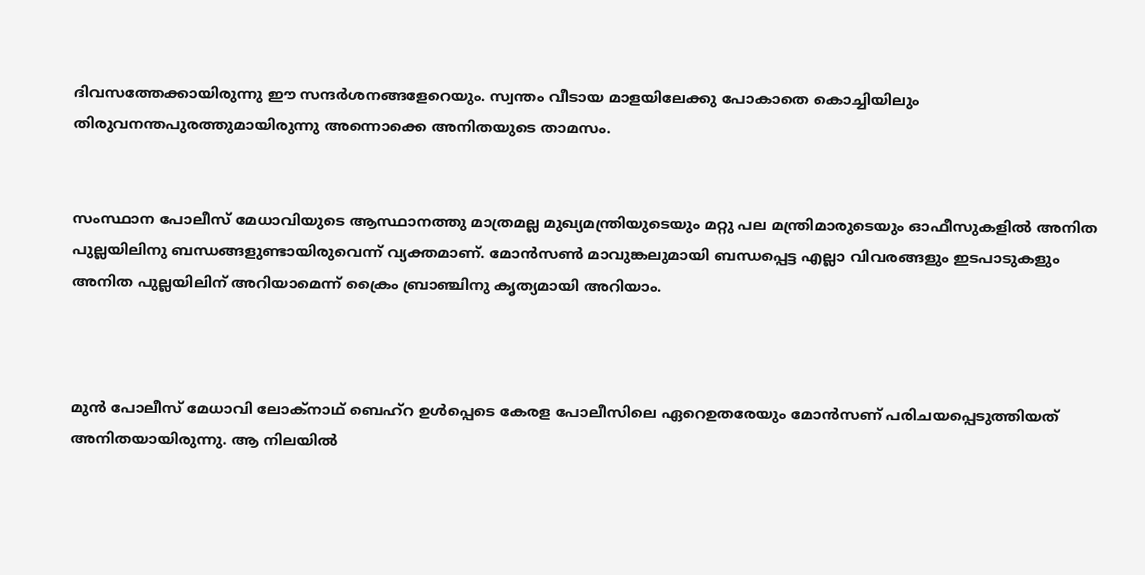ദിവസത്തേക്കായിരുന്നു ഈ സന്ദര്‍ശനങ്ങളേറെയും. സ്വന്തം വീടായ മാളയിലേക്കു പോകാതെ കൊച്ചിയിലും തിരുവനന്തപുരത്തുമായിരുന്നു അന്നൊക്കെ അനിതയുടെ താമസം.


സംസ്ഥാന പോലീസ് മേധാവിയുടെ ആസ്ഥാനത്തു മാത്രമല്ല മുഖ്യമന്ത്രിയുടെയും മറ്റു പല മന്ത്രിമാരുടെയും ഓഫീസുകളില്‍ അനിത പുല്ലയിലിനു ബന്ധങ്ങളുണ്ടായിരുവെന്ന് വ്യക്തമാണ്. മോന്‍സണ്‍ മാവുങ്കലുമായി ബന്ധപ്പെട്ട എല്ലാ വിവരങ്ങളും ഇടപാടുകളും അനിത പുല്ലയിലിന് അറിയാമെന്ന് ക്രൈം ബ്രാഞ്ചിനു കൃത്യമായി അറിയാം.



മുന്‍ പോലീസ് മേധാവി ലോക്നാഥ് ബെഹ്റ ഉള്‍പ്പെടെ കേരള പോലീസിലെ ഏറെഉതരേയും മോന്‍സണ് പരിചയപ്പെടുത്തിയത് അനിതയായിരുന്നു. ആ നിലയില്‍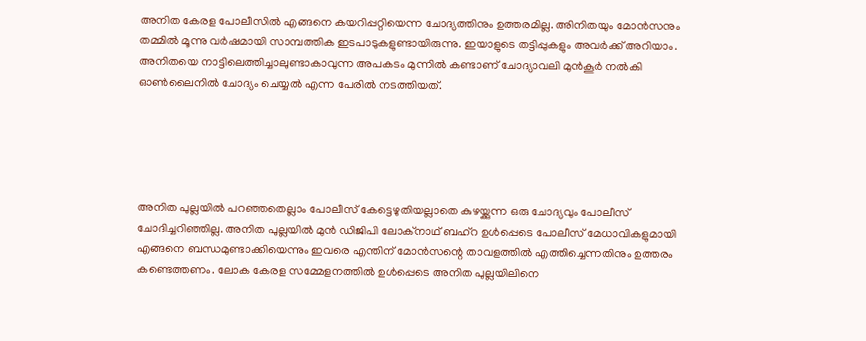അനിത കേരള പോലീസില്‍ എങ്ങനെ കയറിപ്പറ്റിയെന്ന ചോദ്യത്തിനും ഉത്തരമില്ല. അിനിതയും മോന്‍സനും തമ്മില്‍ മൂന്നു വര്‍ഷമായി സാമ്പത്തിക ഇടപാടുകളുണ്ടായിരുന്നു. ഇയാളുടെ തട്ടിപ്പുകളും അവര്‍ക്ക് അറിയാം. അനിതയെ നാട്ടിലെത്തിച്ചാലുണ്ടാകാവുന്ന അപകടം മുന്നില്‍ കണ്ടാണ് ചോദ്യാവലി മുന്‍കൂര്‍ നല്‍കി ഓണ്‍ലൈനില്‍ ചോദ്യം ചെയ്യല്‍ എന്ന പേരില്‍ നടത്തിയത്.





അനിത പുല്ലയില്‍ പറഞ്ഞതെല്ലാം പോലീസ് കേട്ടെഴുതിയല്ലാതെ കുഴയ്ക്കുന്ന ഒരു ചോദ്യവും പോലീസ് ചോദിച്ചറിഞ്ഞില്ല. അനിത പുല്ലയില്‍ മുന്‍ ഡിജിപി ലോക്നാഥ് ബഹ്റ ഉള്‍പ്പെടെ പോലീസ് മേധാവികളുമായി എങ്ങനെ ബന്ധമുണ്ടാക്കിയെന്നും ഇവരെ എന്തിന് മോന്‍സന്റെ താവളത്തില്‍ എത്തിച്ചെന്നതിനും ഉത്തരം കണ്ടെത്തണം. ലോക കേരള സമ്മേളനത്തില്‍ ഉള്‍പ്പെടെ അനിത പുല്ലയിലിനെ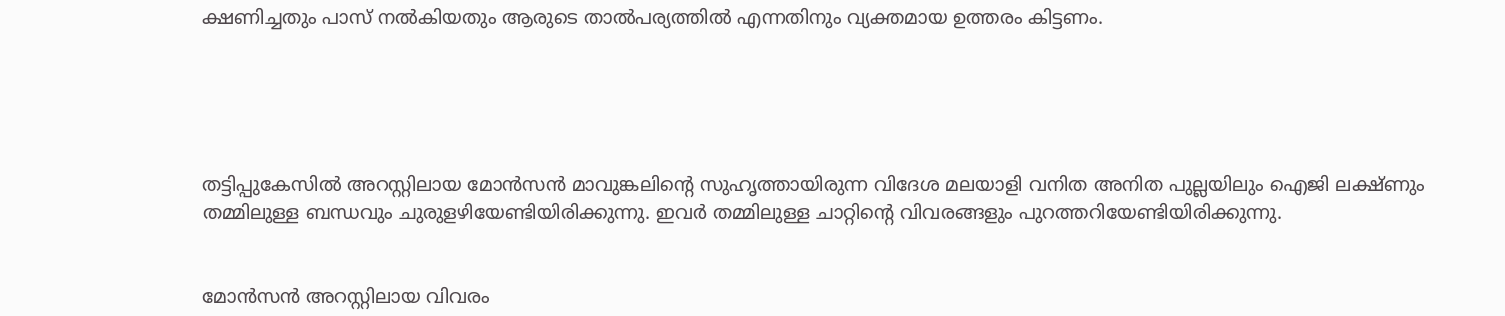ക്ഷണിച്ചതും പാസ് നല്‍കിയതും ആരുടെ താല്‍പര്യത്തില്‍ എന്നതിനും വ്യക്തമായ ഉത്തരം കിട്ടണം.





തട്ടിപ്പുകേസില്‍ അറസ്റ്റിലായ മോന്‍സന്‍ മാവുങ്കലിന്റെ സുഹൃത്തായിരുന്ന വിദേശ മലയാളി വനിത അനിത പുല്ലയിലും ഐജി ലക്ഷ്ണും തമ്മിലുള്ള ബന്ധവും ചുരുളഴിയേണ്ടിയിരിക്കുന്നു. ഇവര്‍ തമ്മിലുള്ള ചാറ്റിന്റെ വിവരങ്ങളും പുറത്തറിയേണ്ടിയിരിക്കുന്നു.


മോന്‍സന്‍ അറസ്റ്റിലായ വിവരം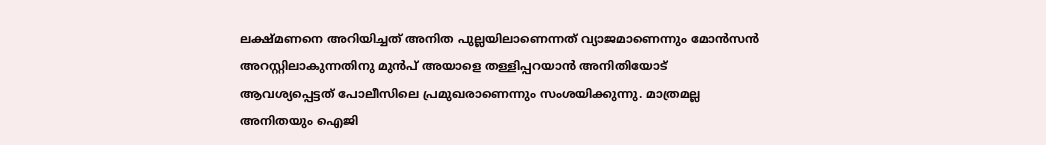ലക്ഷ്മണനെ അറിയിച്ചത് അനിത പുല്ലയിലാണെന്നത് വ്യാജമാണെന്നും മോന്‍സന്‍ അറസ്റ്റിലാകുന്നതിനു മുന്‍പ് അയാളെ തള്ളിപ്പറയാന്‍ അനിതിയോട് ആവശ്യപ്പെട്ടത് പോലീസിലെ പ്രമുഖരാണെന്നും സംശയിക്കുന്നു. മാത്രമല്ല അനിതയും ഐജി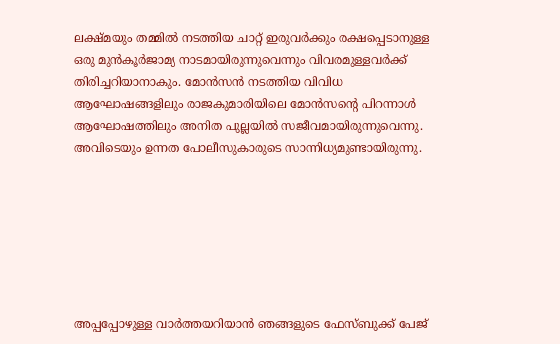ലക്ഷ്മയും തമ്മില്‍ നടത്തിയ ചാറ്റ് ഇരുവര്‍ക്കും രക്ഷപ്പെടാനുള്ള ഒരു മുന്‍കൂര്‍ജാമ്യ നാടമായിരുന്നുവെന്നും വിവരമുള്ളവര്‍ക്ക് തിരിച്ചറിയാനാകും. മോന്‍സന്‍ നടത്തിയ വിവിധ ആഘോഷങ്ങളിലും രാജകുമാരിയിലെ മോന്‍സന്റെ പിറന്നാള്‍ ആഘോഷത്തിലും അനിത പുല്ലയില്‍ സജീവമായിരുന്നുവെന്നു. അവിടെയും ഉന്നത പോലീസുകാരുടെ സാന്നിധ്യമുണ്ടായിരുന്നു.







അപ്പപ്പോഴുള്ള വാര്‍ത്തയറിയാന്‍ ഞങ്ങളുടെ ഫേസ്‌ബുക്ക്‌ പേജ്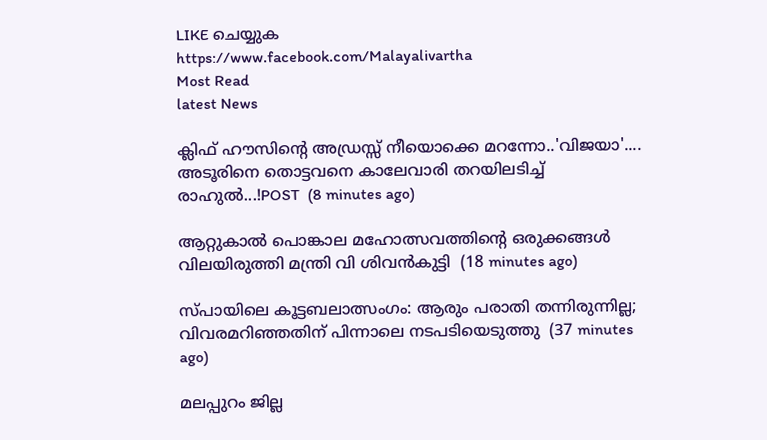LIKE ചെയ്യുക
https://www.facebook.com/Malayalivartha
Most Read
latest News

ക്ലിഫ് ഹൗസിന്റെ അഡ്രസ്സ് നീയൊക്കെ മറന്നോ..'വിജയാ'.... അടൂരിനെ തൊട്ടവനെ കാലേവാരി തറയിലടിച്ച് രാഹുൽ...!POST  (8 minutes ago)

ആറ്റുകാല്‍ പൊങ്കാല മഹോത്സവത്തിന്റെ ഒരുക്കങ്ങള്‍ വിലയിരുത്തി മന്ത്രി വി ശിവന്‍കുട്ടി  (18 minutes ago)

സ്പായിലെ കൂട്ടബലാത്സംഗം: ആരും പരാതി തന്നിരുന്നില്ല; വിവരമറിഞ്ഞതിന് പിന്നാലെ നടപടിയെടുത്തു  (37 minutes ago)

മലപ്പുറം ജില്ല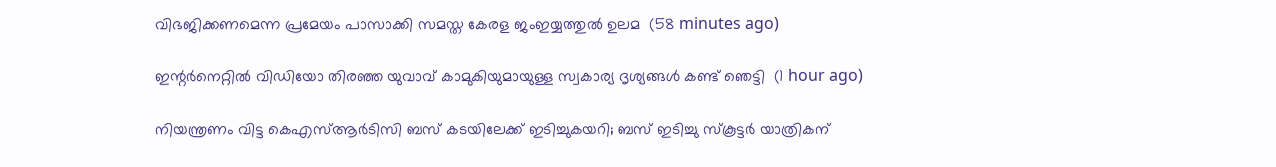വിഭജിക്കണമെന്ന പ്രമേയം പാസാക്കി സമസ്ത കേരള ജംഇയ്യത്തുല്‍ ഉലമ  (58 minutes ago)

ഇന്റര്‍നെറ്റില്‍ വിഡിയോ തിരഞ്ഞ യുവാവ് കാമുകിയുമായുള്ള സ്വകാര്യ ദൃശ്യങ്ങള്‍ കണ്ട് ഞെട്ടി  (1 hour ago)

നിയന്ത്രണം വിട്ട കെഎസ്ആര്‍ടിസി ബസ് കടയിലേക്ക് ഇടിച്ചുകയറി; ബസ് ഇടിച്ചു സ്‌കൂട്ടര്‍ യാത്രികന്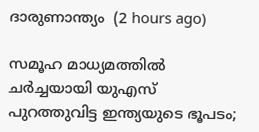ദാരുണാന്ത്യം  (2 hours ago)

സമൂഹ മാധ്യമത്തില്‍ ചര്‍ച്ചയായി യുഎസ് പുറത്തുവിട്ട ഇന്ത്യയുടെ ഭൂപടം;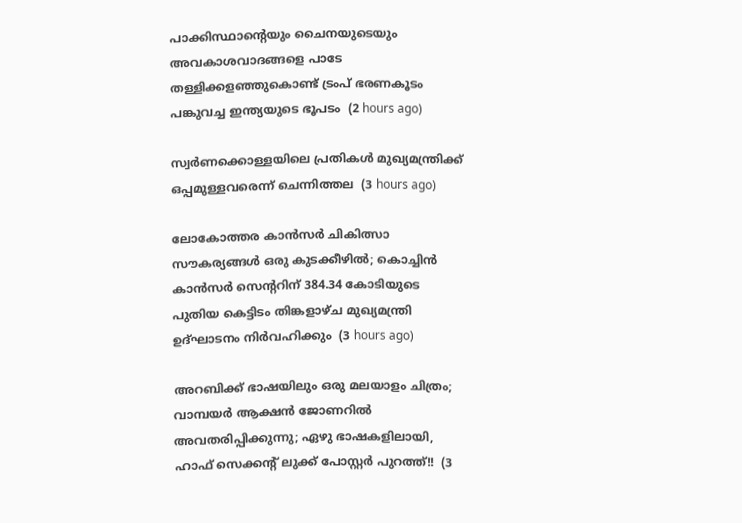പാക്കിസ്ഥാന്റെയും ചൈനയുടെയും അവകാശവാദങ്ങളെ പാടേ തള്ളിക്കളഞ്ഞുകൊണ്ട് ട്രംപ് ഭരണകൂടം പങ്കുവച്ച ഇന്ത്യയുടെ ഭൂപടം  (2 hours ago)

സ്വര്‍ണക്കൊള്ളയിലെ പ്രതികള്‍ മുഖ്യമന്ത്രിക്ക് ഒപ്പമുള്ളവരെന്ന് ചെന്നിത്തല  (3 hours ago)

ലോകോത്തര കാന്‍സര്‍ ചികിത്സാ സൗകര്യങ്ങള്‍ ഒരു കുടക്കീഴില്‍; കൊച്ചിന്‍ കാന്‍സര്‍ സെന്ററിന് 384.34 കോടിയുടെ പുതിയ കെട്ടിടം തിങ്കളാഴ്ച മുഖ്യമന്ത്രി ഉദ്ഘാടനം നിര്‍വഹിക്കും  (3 hours ago)

അറബിക്ക് ഭാഷയിലും ഒരു മലയാളം ചിത്രം; വാമ്പയർ ആക്ഷൻ ജോണറിൽ അവതരിപ്പിക്കുന്നു; ഏഴു ഭാഷകളിലായി, ഹാഫ് സെക്കൻ്റ് ലുക്ക് പോസ്റ്റർ പുറത്ത്!!  (3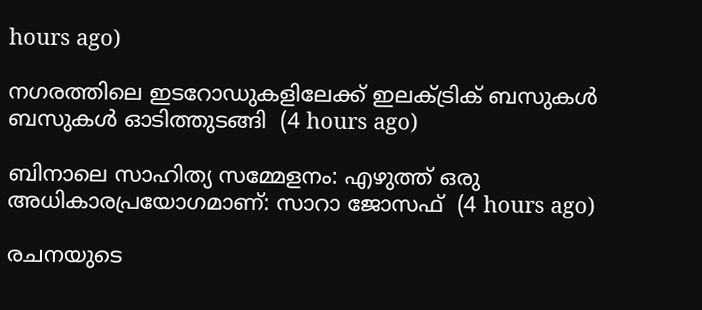hours ago)

നഗരത്തിലെ ഇടറോഡുകളിലേക്ക് ഇലക്ട്രിക് ബസുകള്‍ ബസുകള്‍ ഓടിത്തുടങ്ങി  (4 hours ago)

ബിനാലെ സാഹിത്യ സമ്മേളനം: എഴുത്ത് ഒരു അധികാരപ്രയോഗമാണ്: സാറാ ജോസഫ്  (4 hours ago)

രചനയുടെ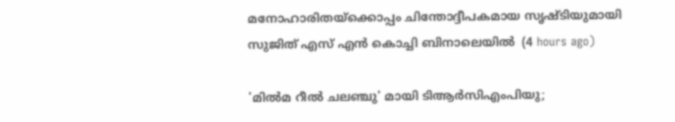മനോഹാരിതയ്ക്കൊപ്പം ചിന്തോദ്ദീപകമായ സൃഷ്ടിയുമായി സുജിത് എസ് എൻ കൊച്ചി ബിനാലെയില്‍  (4 hours ago)

'മില്‍മ റീല്‍ ചലഞ്ചു' മായി ടിആര്‍സിഎംപിയു;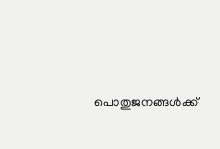പൊതുജനങ്ങള്‍ക്ക്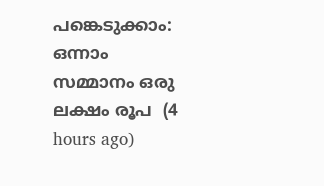പങ്കെടുക്കാം: ഒന്നാം സമ്മാനം ഒരു ലക്ഷം രൂപ  (4 hours ago)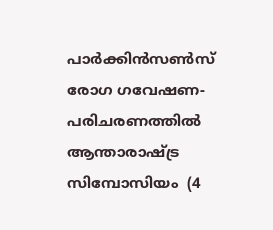പാര്‍ക്കിന്‍സണ്‍സ് രോഗ ഗവേഷണ-പരിചരണത്തില്‍ ആന്താരാഷ്ട്ര സിമ്പോസിയം  (4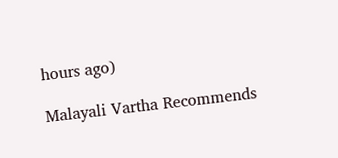hours ago)

Malayali Vartha Recommends